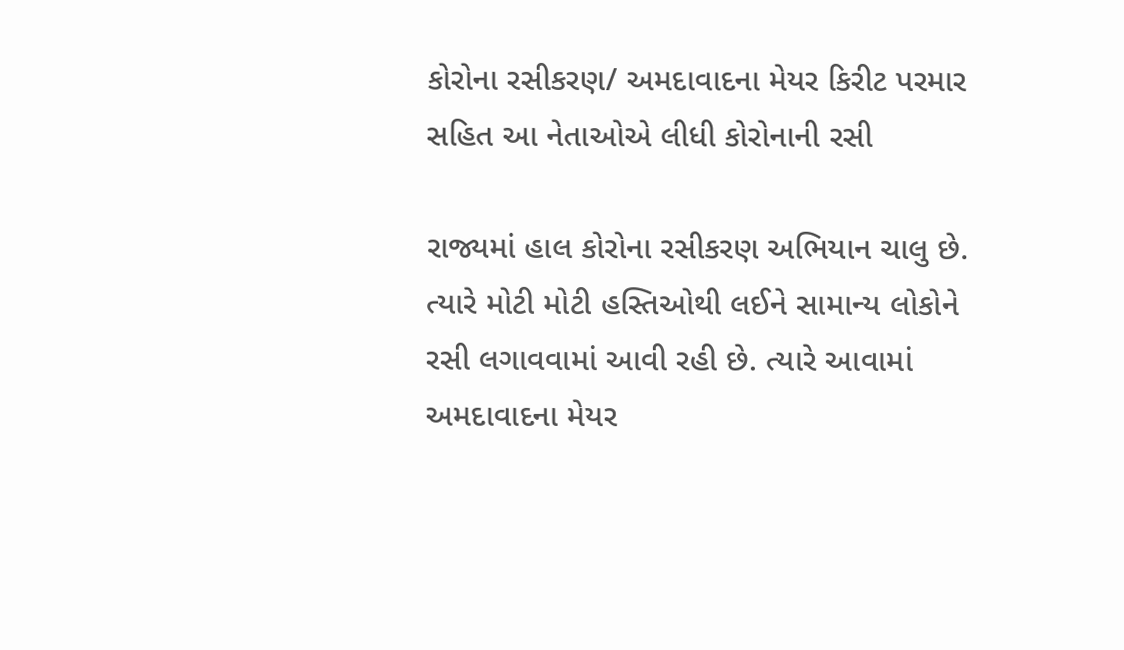કોરોના રસીકરણ/ અમદાવાદના મેયર કિરીટ પરમાર સહિત આ નેતાઓએ લીધી કોરોનાની રસી

રાજ્યમાં હાલ કોરોના રસીકરણ અભિયાન ચાલુ છે. ત્યારે મોટી મોટી હસ્તિઓથી લઈને સામાન્ય લોકોને રસી લગાવવામાં આવી રહી છે. ત્યારે આવામાં અમદાવાદના મેયર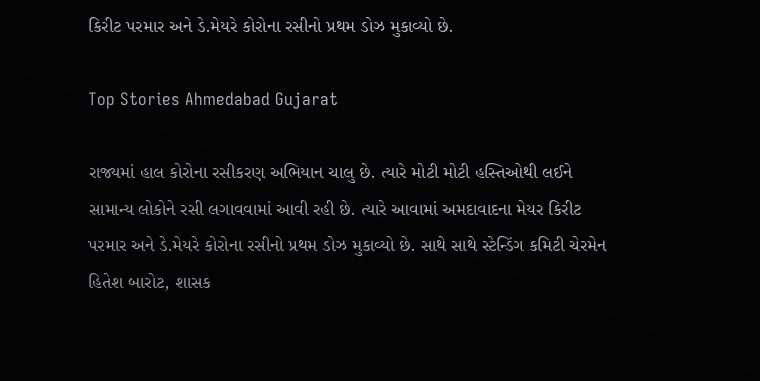કિરીટ પરમાર અને ડે.મેયરે કોરોના રસીનો પ્રથમ ડોઝ મુકાવ્યો છે.

Top Stories Ahmedabad Gujarat

રાજ્યમાં હાલ કોરોના રસીકરણ અભિયાન ચાલુ છે. ત્યારે મોટી મોટી હસ્તિઓથી લઈને સામાન્ય લોકોને રસી લગાવવામાં આવી રહી છે. ત્યારે આવામાં અમદાવાદના મેયર કિરીટ પરમાર અને ડે.મેયરે કોરોના રસીનો પ્રથમ ડોઝ મુકાવ્યો છે. સાથે સાથે સ્ટેન્ડિંગ કમિટી ચેરમેન હિતેશ બારોટ, શાસક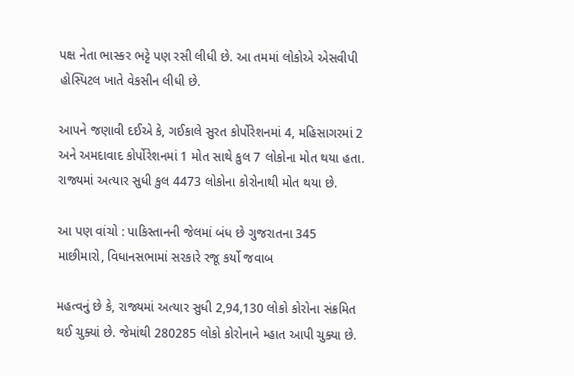પક્ષ નેતા ભાસ્કર ભટ્ટે પણ રસી લીધી છે. આ તમમાં લોકોએ એસવીપી હોસ્પિટલ ખાતે વેકસીન લીધી છે.

આપને જણાવી દઈએ કે, ગઈકાલે સુરત કોર્પોરેશનમાં 4, મહિસાગરમાં 2 અને અમદાવાદ કોર્પોરેશનમાં 1 મોત સાથે કુલ 7 લોકોના મોત થયા હતા. રાજ્યમાં અત્યાર સુધી કુલ 4473 લોકોના કોરોનાથી મોત થયા છે.

આ પણ વાંચો : પાકિસ્તાનની જેલમાં બંધ છે ગુજરાતના 345 માછીમારો, વિધાનસભામાં સરકારે રજૂ કર્યો જવાબ

મહત્વનું છે કે, રાજ્યમાં અત્યાર સુધી 2,94,130 લોકો કોરોના સંક્રમિત થઈ ચુક્યાં છે. જેમાંથી 280285 લોકો કોરોનાને મ્હાત આપી ચુક્યા છે.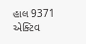હાલ 9371 એક્ટિવ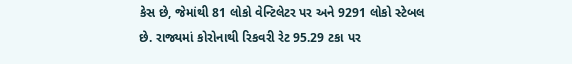કેસ છે, જેમાંથી 81 લોકો વેન્ટિલેટર પર અને 9291 લોકો સ્ટેબલ છે. રાજ્યમાં કોરોનાથી રિકવરી રેટ 95.29 ટકા પર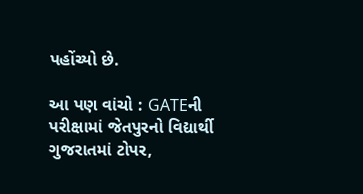પહોંચ્યો છે.

આ પણ વાંચો : GATEની પરીક્ષામાં જેતપુરનો વિદ્યાર્થી ગુજરાતમાં ટોપર,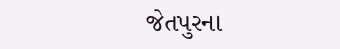જેતપુરના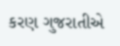કરણ ગુજરાતીએ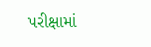પરીક્ષામાં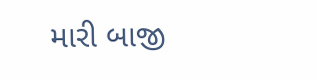મારી બાજી